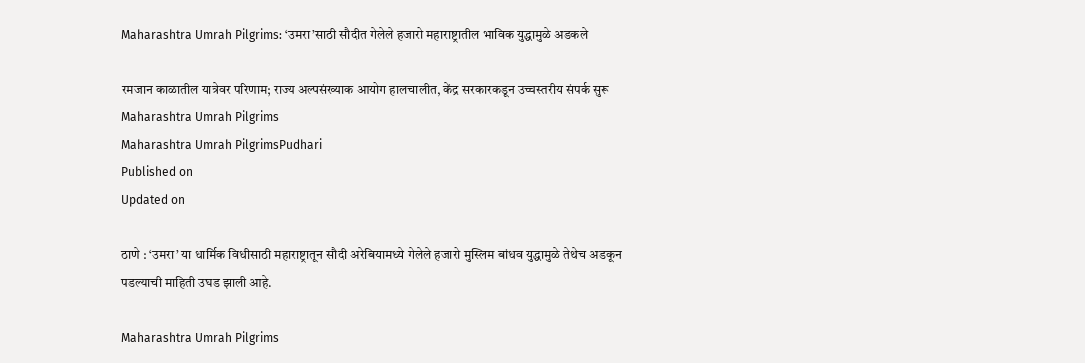Maharashtra Umrah Pilgrims: ‘उमरा’साठी सौदीत गेलेले हजारो महाराष्ट्रातील भाविक युद्धामुळे अडकले

रमजान काळातील यात्रेवर परिणाम; राज्य अल्पसंख्याक आयोग हालचालीत, केंद्र सरकारकडून उच्चस्तरीय संपर्क सुरू
Maharashtra Umrah Pilgrims
Maharashtra Umrah PilgrimsPudhari
Published on
Updated on

ठाणे : ‘उमरा‌’ या धार्मिक विधीसाठी महाराष्ट्रातून सौदी अरेबियामध्ये गेलेले हजारो मुस्लिम बांधव युद्धामुळे तेथेच अडकून पडल्याची माहिती उघड झाली आहे.

Maharashtra Umrah Pilgrims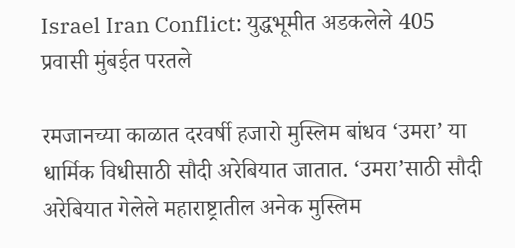Israel Iran Conflict: युद्धभूमीत अडकलेले 405 प्रवासी मुंबईत परतले

रमजानच्या काळात दरवर्षी हजारो मुस्लिम बांधव ‌‘उमरा‌’ या धार्मिक विधीसाठी सौदी अरेबियात जातात. ‘उमरा‌’साठी सौदी अरेबियात गेलेले महाराष्ट्रातील अनेक मुस्लिम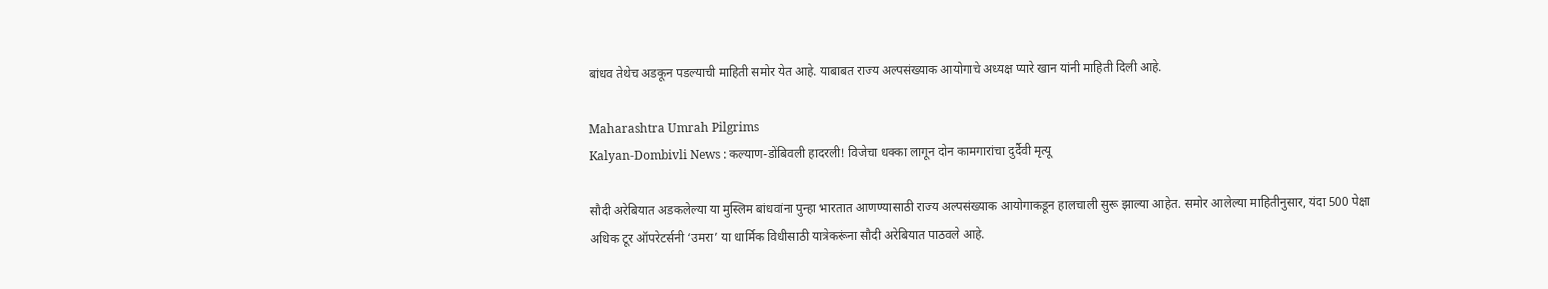बांधव तेथेच अडकून पडल्याची माहिती समोर येत आहे. याबाबत राज्य अल्पसंख्याक आयोगाचे अध्यक्ष प्यारे खान यांनी माहिती दिली आहे.

Maharashtra Umrah Pilgrims
Kalyan-Dombivli News : कल्याण-डोंबिवली हादरली! विजेचा धक्का लागून दोन कामगारांचा दुर्दैवी मृत्यू

सौदी अरेबियात अडकलेल्या या मुस्लिम बांधवांना पुन्हा भारतात आणण्यासाठी राज्य अल्पसंख्याक आयोगाकडून हालचाली सुरू झाल्या आहेत. समोर आलेल्या माहितीनुसार, यंदा 500 पेक्षा अधिक टूर ऑपरेटर्सनी ‌‘उमरा‌’ या धार्मिक विधीसाठी यात्रेकरूंना सौदी अरेबियात पाठवले आहे.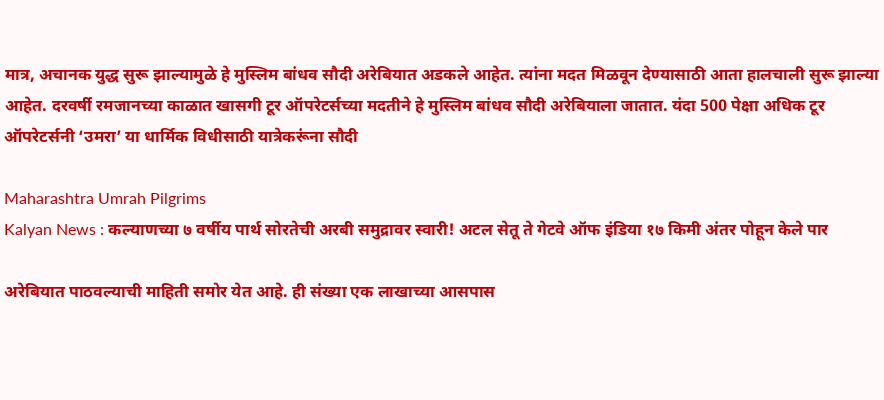मात्र, अचानक युद्ध सुरू झाल्यामुळे हे मुस्लिम बांधव सौदी अरेबियात अडकले आहेत. त्यांना मदत मिळवून देण्यासाठी आता हालचाली सुरू झाल्या आहेत. दरवर्षी रमजानच्या काळात खासगी टूर ऑपरेटर्सच्या मदतीने हे मुस्लिम बांधव सौदी अरेबियाला जातात. यंदा 500 पेक्षा अधिक टूर ऑपरेटर्सनी ‌‘उमरा‌’ या धार्मिक विधीसाठी यात्रेकरूंना सौदी

Maharashtra Umrah Pilgrims
Kalyan News : कल्याणच्या ७ वर्षीय पार्थ सोरतेची अरबी समुद्रावर स्वारी! अटल सेतू ते गेटवे ऑफ इंडिया १७ किमी अंतर पोहून केले पार

अरेबियात पाठवल्याची माहिती समोर येत आहे. ही संख्या एक लाखाच्या आसपास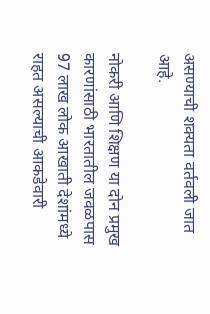असण्याची शक्यता वर्तवली जात आहे.

नोकरी आणि शिक्षण या दोन प्रमुख कारणांसाठी भारतातील जवळपास 97 लाख लोक आखाती देशांमध्ये राहत असल्याची आकडेवारी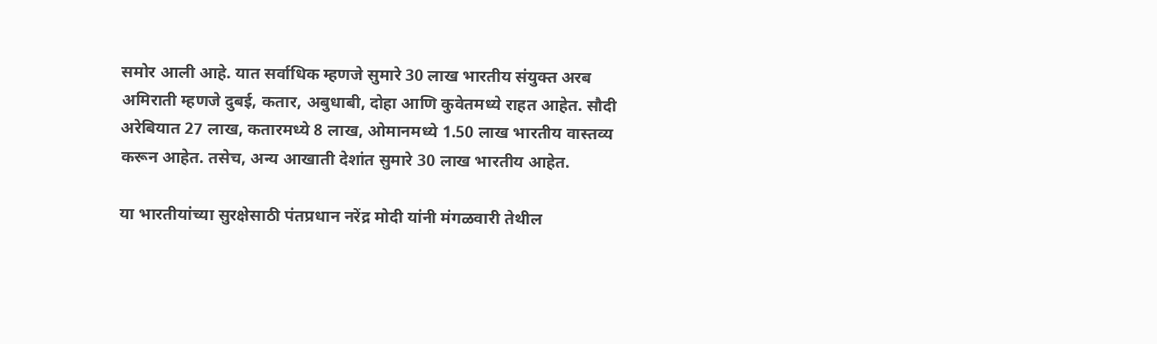समोर आली आहे. यात सर्वाधिक म्हणजे सुमारे 30 लाख भारतीय संयुक्त अरब अमिराती म्हणजे दुबई, कतार, अबुधाबी, दोहा आणि कुवेतमध्ये राहत आहेत. सौदी अरेबियात 27 लाख, कतारमध्ये 8 लाख, ओमानमध्ये 1.50 लाख भारतीय वास्तव्य करून आहेत. तसेच, अन्य आखाती देशांत सुमारे 30 लाख भारतीय आहेत.

या भारतीयांच्या सुरक्षेसाठी पंतप्रधान नरेंद्र मोदी यांनी मंगळवारी तेथील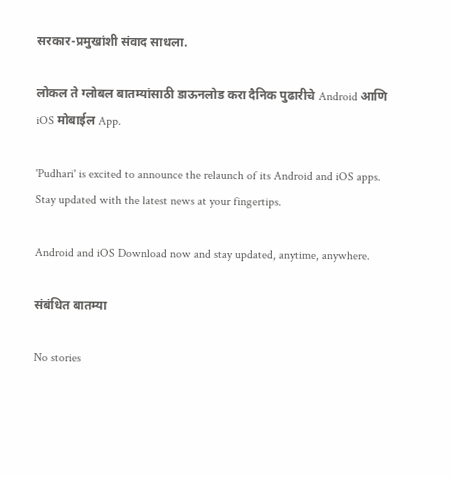सरकार-प्रमुखांशी संवाद साधला.

लोकल ते ग्लोबल बातम्यांसाठी डाऊनलोड करा दैनिक पुढारीचे Android आणि iOS मोबाईल App.

'Pudhari' is excited to announce the relaunch of its Android and iOS apps. Stay updated with the latest news at your fingertips.

Android and iOS Download now and stay updated, anytime, anywhere.

संबंधित बातम्या

No stories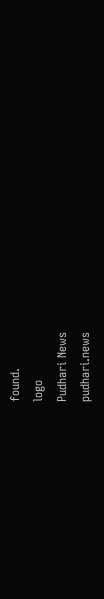found.
logo
Pudhari News
pudhari.news